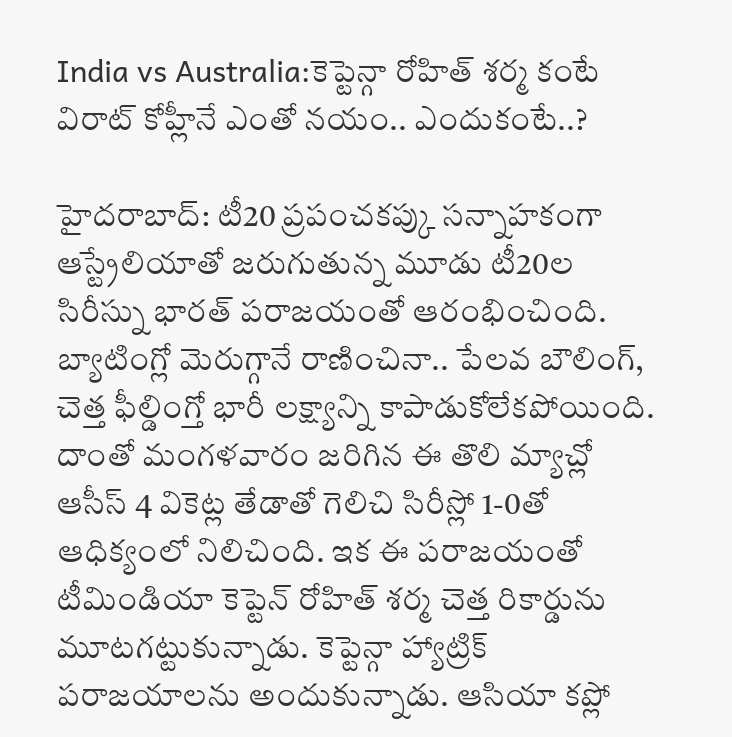India vs Australia:కెప్టెన్గా రోహిత్ శర్మ కంటే విరాట్ కోహ్లీనే ఎంతో నయం.. ఎందుకంటే..?

హైదరాబాద్: టీ20 ప్రపంచకప్కు సన్నాహకంగా ఆస్ట్రేలియాతో జరుగుతున్న మూడు టీ20ల సిరీస్ను భారత్ పరాజయంతో ఆరంభించింది. బ్యాటింగ్లో మెరుగ్గానే రాణించినా.. పేలవ బౌలింగ్, చెత్త ఫీల్డింగ్తో భారీ లక్ష్యాన్ని కాపాడుకోలేకపోయింది. దాంతో మంగళవారం జరిగిన ఈ తొలి మ్యాచ్లో ఆసీస్ 4 వికెట్ల తేడాతో గెలిచి సిరీస్లో 1-0తో ఆధిక్యంలో నిలిచింది. ఇక ఈ పరాజయంతో టీమిండియా కెప్టెన్ రోహిత్ శర్మ చెత్త రికార్డును మూటగట్టుకున్నాడు. కెప్టెన్గా హ్యాట్రిక్ పరాజయాలను అందుకున్నాడు. ఆసియా కప్లో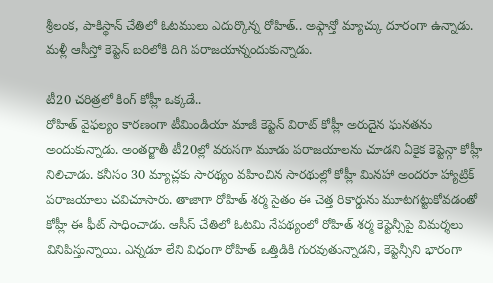శ్రీలంక, పాకిస్థాన్ చేతిలో ఓటములు ఎదుర్కొన్న రోహిత్.. అఫ్గాన్తో మ్యాచ్కు దూరంగా ఉన్నాడు. మళ్లీ ఆసీస్తో కెప్టెన్ బరిలోకి దిగి పరాజయాన్నందుకున్నాడు.

టీ20 చరిత్రలో కింగ్ కోహ్లీ ఒక్కడే..
రోహిత్ వైఫల్యం కారణంగా టీమిండియా మాజీ కెప్టెన్ విరాట్ కోహ్లీ అరుదైన ఘనతను అందుకున్నాడు. అంతర్జాతీ టీ20ల్లో వరుసగా మూడు పరాజయాలను చూడని ఏకైక కెప్టెన్గా కోహ్లీ నిలిచాడు. కనీసం 30 మ్యాచ్లకు సారథ్యం వహించిన సారథుల్లో కోహ్లీ మినహా అందరూ హ్యాట్రిక్ పరాజయాలు చవిచూసారు. తాజాగా రోహిత్ శర్మ సైతం ఈ చెత్త రికార్డును మూటగట్టుకోవడంతో కోహ్లీ ఈ ఫీట్ సాధించాడు. ఆసీస్ చేతిలో ఓటమి నేపథ్యంలో రోహిత్ శర్మ కెప్టెన్సీపై విమర్శలు వినిపిస్తున్నాయి. ఎన్నడూ లేని విధంగా రోహిత్ ఒత్తిడికి గురవుతున్నాడని, కెప్టెన్సీని భారంగా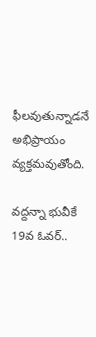ఫీలవుతున్నాడనే అభిప్రాయం వ్యక్తమవుతోంది.

వద్దన్నా భువీకే 19వ ఓవర్..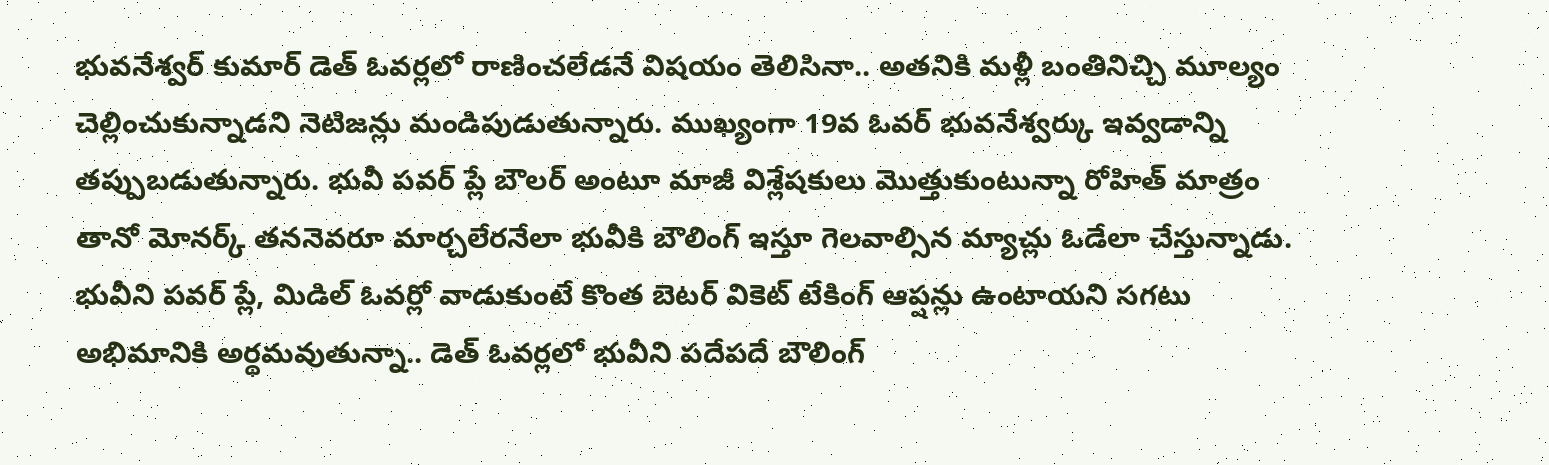భువనేశ్వర్ కుమార్ డెత్ ఓవర్లలో రాణించలేడనే విషయం తెలిసినా.. అతనికి మళ్లీ బంతినిచ్చి మూల్యం చెల్లించుకున్నాడని నెటిజన్లు మండిపుడుతున్నారు. ముఖ్యంగా 19వ ఓవర్ భువనేశ్వర్కు ఇవ్వడాన్ని తప్పుబడుతున్నారు. భువీ పవర్ ప్లే బౌలర్ అంటూ మాజీ విశ్లేషకులు మొత్తుకుంటున్నా రోహిత్ మాత్రం తానో మోనర్క్ తననెవరూ మార్చలేరనేలా భువీకి బౌలింగ్ ఇస్తూ గెలవాల్సిన మ్యాచ్లు ఓడేలా చేస్తున్నాడు. భువీని పవర్ ప్లే, మిడిల్ ఓవర్లో వాడుకుంటే కొంత బెటర్ వికెట్ టేకింగ్ ఆప్షన్లు ఉంటాయని సగటు అభిమానికి అర్థమవుతున్నా.. డెత్ ఓవర్లలో భువీని పదేపదే బౌలింగ్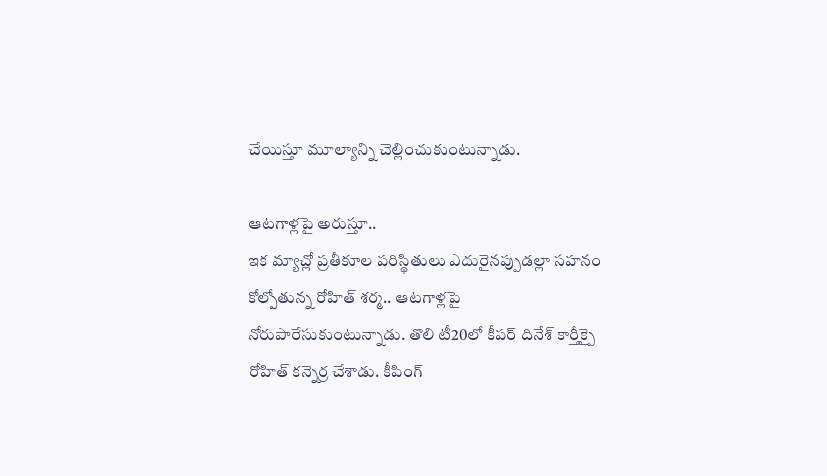చేయిస్తూ మూల్యాన్ని చెల్లించుకుంటున్నాడు.

ఆటగాళ్లపై అరుస్తూ..
ఇక మ్యాచ్లో ప్రతీకూల పరిస్థితులు ఎదురైనప్పుడల్లా సహనం కోల్పోతున్న రోహిత్ శర్మ.. ఆటగాళ్లపై నోరుపారేసుకుంటున్నాడు. తొలి టీ20లో కీపర్ దినేశ్ కార్తీక్పై రోహిత్ కన్నెర్ర చేశాడు. కీపింగ్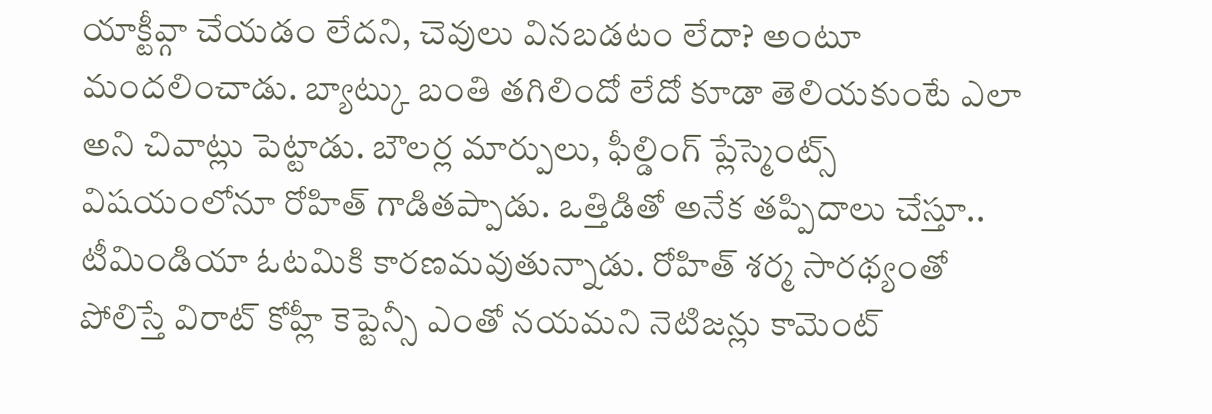యాక్టీవ్గా చేయడం లేదని, చెవులు వినబడటం లేదా? అంటూ మందలించాడు. బ్యాట్కు బంతి తగిలిందో లేదో కూడా తెలియకుంటే ఎలా అని చివాట్లు పెట్టాడు. బౌలర్ల మార్పులు, ఫీల్డింగ్ ప్లేస్మెంట్స్ విషయంలోనూ రోహిత్ గాడితప్పాడు. ఒత్తిడితో అనేక తప్పిదాలు చేస్తూ.. టీమిండియా ఓటమికి కారణమవుతున్నాడు. రోహిత్ శర్మ సారథ్యంతో పోలిస్తే విరాట్ కోహ్లీ కెప్టెన్సీ ఎంతో నయమని నెటిజన్లు కామెంట్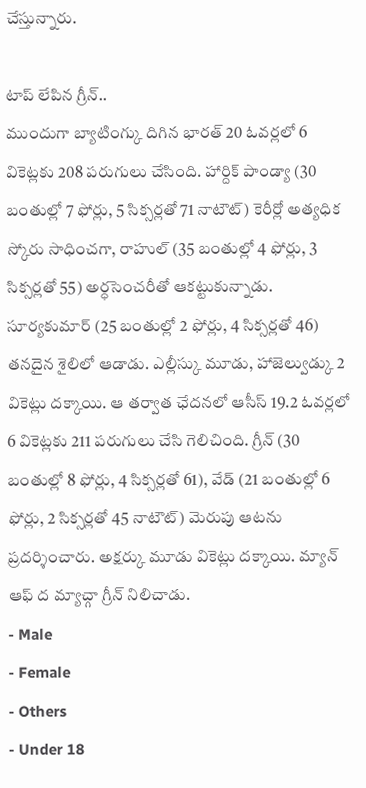చేస్తున్నారు.

టాప్ లేపిన గ్రీన్..
ముందుగా బ్యాటింగ్కు దిగిన భారత్ 20 ఓవర్లలో 6 వికెట్లకు 208 పరుగులు చేసింది. హార్దిక్ పాండ్యా (30 బంతుల్లో 7 ఫోర్లు, 5 సిక్సర్లతో 71 నాటౌట్) కెరీర్లో అత్యధిక స్కోరు సాధించగా, రాహుల్ (35 బంతుల్లో 4 ఫోర్లు, 3 సిక్సర్లతో 55) అర్ధసెంచరీతో ఆకట్టుకున్నాడు. సూర్యకుమార్ (25 బంతుల్లో 2 ఫోర్లు, 4 సిక్సర్లతో 46) తనదైన శైలిలో ఆడాడు. ఎల్లీస్కు మూడు, హాజెల్వుడ్కు 2 వికెట్లు దక్కాయి. ఆ తర్వాత ఛేదనలో ఆసీస్ 19.2 ఓవర్లలో 6 వికెట్లకు 211 పరుగులు చేసి గెలిచింది. గ్రీన్ (30 బంతుల్లో 8 ఫోర్లు, 4 సిక్సర్లతో 61), వేడ్ (21 బంతుల్లో 6 ఫోర్లు, 2 సిక్సర్లతో 45 నాటౌట్) మెరుపు ఆటను ప్రదర్శించారు. అక్షర్కు మూడు వికెట్లు దక్కాయి. మ్యాన్ ఆఫ్ ద మ్యాచ్గా గ్రీన్ నిలిచాడు.
- Male
- Female
- Others
- Under 18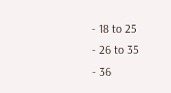- 18 to 25
- 26 to 35
- 36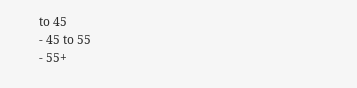to 45
- 45 to 55
- 55+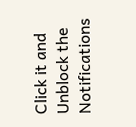Click it and Unblock the Notifications